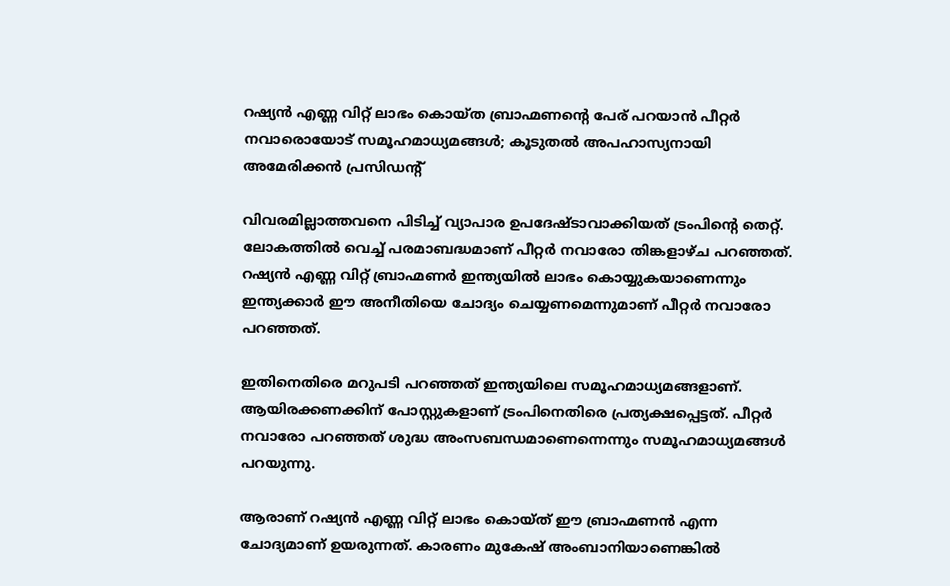റഷ്യന്‍ എണ്ണ വിറ്റ് ലാഭം കൊയ്ത ബ്രാഹ്മണന്റെ പേര് പറയാന്‍ പീറ്റര്‍ നവാരൊയോട് സമൂഹമാധ്യമങ്ങള്‍; കൂടുതല്‍ അപഹാസ്യനായി അമേരിക്കൻ പ്രസിഡന്റ്

വിവരമില്ലാത്തവനെ പിടിച്ച് വ്യാപാര ഉപദേഷ്ടാവാക്കിയത് ട്രംപിന്റെ തെറ്റ്. ലോകത്തില്‍ വെച്ച് പരമാബദ്ധമാണ് പീറ്റര്‍ നവാരോ തിങ്കളാഴ്ച പറഞ്ഞത്. റഷ്യന്‍ എണ്ണ വിറ്റ് ബ്രാഹ്മണര്‍ ഇന്ത്യയില്‍ ലാഭം കൊയ്യുകയാണെന്നും ഇന്ത്യക്കാര്‍ ഈ അനീതിയെ ചോദ്യം ചെയ്യണമെന്നുമാണ് പീറ്റര്‍ നവാരോ പറഞ്ഞത്.

ഇതിനെതിരെ മറുപടി പറഞ്ഞത് ഇന്ത്യയിലെ സമൂഹമാധ്യമങ്ങളാണ്. ആയിരക്കണക്കിന് പോസ്റ്റുകളാണ് ട്രംപിനെതിരെ പ്രത്യക്ഷപ്പെട്ടത്. പീറ്റര്‍ നവാരോ പറഞ്ഞത് ശുദ്ധ അംസബന്ധമാണെന്നെന്നും സമൂഹമാധ്യമങ്ങള്‍ പറയുന്നു.

ആരാണ് റഷ്യന്‍ എണ്ണ വിറ്റ് ലാഭം കൊയ്ത് ഈ ബ്രാഹ്മണന്‍ എന്ന ചോദ്യമാണ് ഉയരുന്നത്. കാരണം മുകേഷ് അംബാനിയാണെങ്കില്‍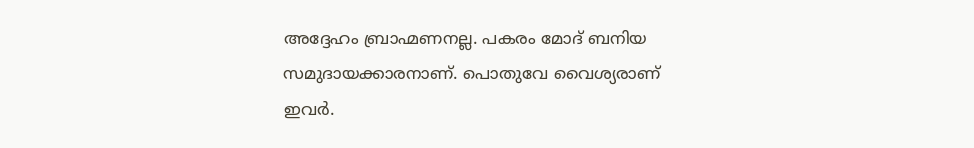അദ്ദേഹം ബ്രാഹ്മണനല്ല. പകരം മോദ് ബനിയ സമുദായക്കാരനാണ്. പൊതുവേ വൈശ്യരാണ് ഇവര്‍.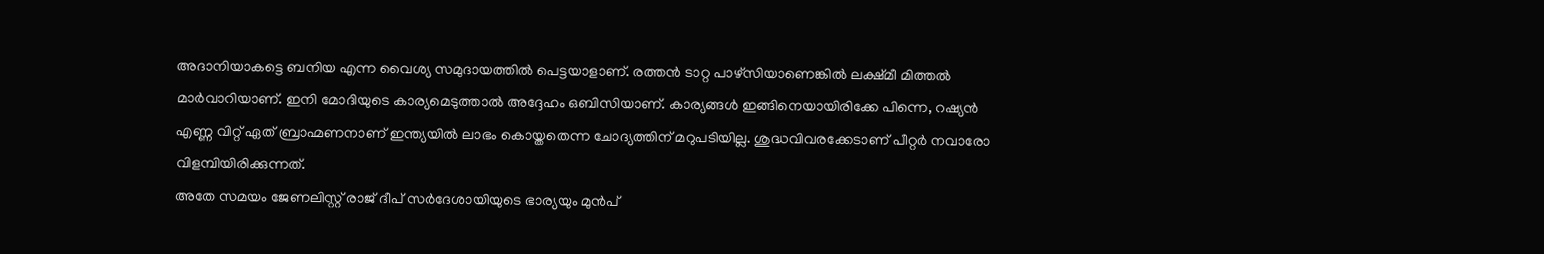അദാനിയാകട്ടെ ബനിയ എന്ന വൈശ്യ സമുദായത്തില്‍ പെട്ടയാളാണ്. രത്തന്‍ ടാറ്റ പാഴ്സിയാണെങ്കില്‍ ലക്ഷ്മീ മിത്തല്‍ മാര്‍വാറിയാണ്. ഇനി മോദിയുടെ കാര്യമെടുത്താല്‍ അദ്ദേഹം ഒബിസിയാണ്. കാര്യങ്ങള്‍ ഇങ്ങിനെയായിരിക്കേ പിന്നെ, റഷ്യന്‍ എണ്ണ വിറ്റ് ഏത് ബ്രാഹ്മണനാണ് ഇന്ത്യയില്‍ ലാഭം കൊയ്തതെന്ന ചോദ്യത്തിന് മറുപടിയില്ല. ശുദ്ധവിവരക്കേടാണ് പീറ്റര്‍ നവാരോ വിളമ്പിയിരിക്കുന്നത്.
അതേ സമയം ജേണലിസ്റ്റ് രാജ് ദീപ് സര്‍ദേശായിയുടെ ഭാര്യയും മുന്‍പ്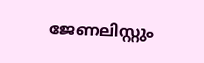ജേണലിസ്റ്റും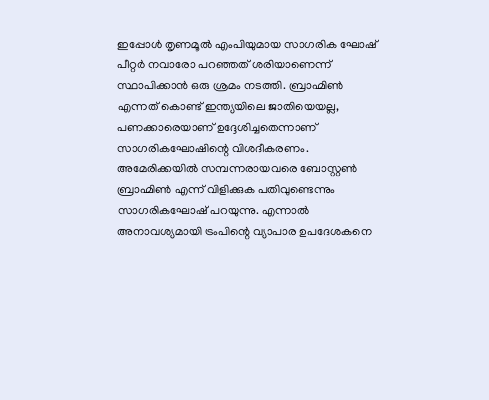ഇപ്പോള്‍ തൃണമൂല്‍ എംപിയുമായ സാഗരിക ഘോഷ് പീറ്റര്‍ നവാരോ പറഞ്ഞത് ശരിയാണെന്ന് സ്ഥാപിക്കാന്‍ ഒരു ശ്രമം നടത്തി. ബ്രാഹ്മിണ്‍ എന്നത് കൊണ്ട് ഇന്ത്യയിലെ ജാതിയെയല്ല, പണക്കാരെയാണ് ഉദ്ദേശിച്ചതെന്നാണ് സാഗരികഘോഷിന്റെ വിശദീകരണം.
അമേരിക്കയില്‍ സമ്പന്നരായവരെ ബോസ്റ്റണ്‍ ബ്രാഹ്മിണ്‍ എന്ന് വിളിക്കുക പതിവുണ്ടെന്നും സാഗരികഘോഷ് പറയുന്നു. എന്നാല്‍ അനാവശ്യമായി ട്രംപിന്റെ വ്യാപാര ഉപദേശകനെ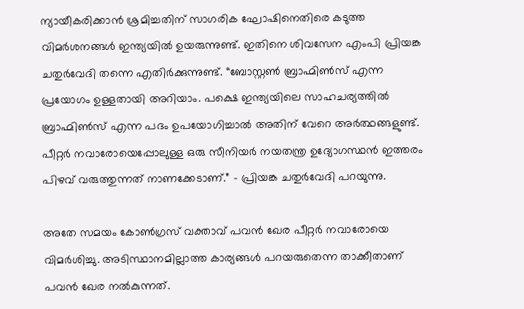ന്യായീകരിക്കാന്‍ ശ്രമിച്ചതിന് സാഗരിക ഘോഷിനെതിരെ കടുത്ത വിമര്‍ശനങ്ങള്‍ ഇന്ത്യയില്‍ ഉയരുന്നുണ്ട്. ഇതിനെ ശിവസേന എംപി പ്രിയങ്ക ചതുര്‍വേദി തന്നെ എതിര്‍ക്കുന്നുണ്ട്. “ബോസ്റ്റണ്‍ ബ്രാഹ്മിണ്‍സ് എന്ന പ്രയോഗം ഉള്ളതായി അറിയാം. പക്ഷെ ഇന്ത്യയിലെ സാഹചര്യത്തില്‍ ബ്രാഹ്മിണ്‍സ് എന്ന പദം ഉപയോഗിച്ചാല്‍ അതിന് വേറെ അര്‍ത്ഥങ്ങളുണ്ട്. പീറ്റര്‍ നവാരോയെപ്പോലുള്ള ഒരു സീനിയര്‍ നയതന്ത്ര ഉദ്യോഗസ്ഥന്‍ ഇത്തരം പിഴവ് വരുത്തുന്നത് നാണക്കേടാണ്.” – പ്രിയങ്ക ചതുര്‍വേദി പറയുന്നു.

അതേ സമയം കോണ്‍ഗ്രസ് വക്താവ് പവന്‍ ഖേര പീറ്റര്‍ നവാരോയെ വിമര്‍ശിച്ചു. അടിസ്ഥാനമില്ലാത്ത കാര്യങ്ങള്‍ പറയരുതെന്ന താക്കീതാണ് പവന്‍ ഖേര നല്‍കുന്നത്.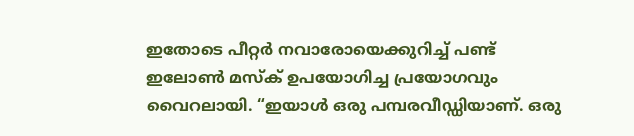ഇതോടെ പീറ്റര്‍ നവാരോയെക്കുറിച്ച് പണ്ട് ഇലോണ്‍ മസ്ക് ഉപയോഗിച്ച പ്രയോഗവും വൈറലായി. “ഇയാള്‍ ഒരു പമ്പരവീഡ്ഡിയാണ്. ഒരു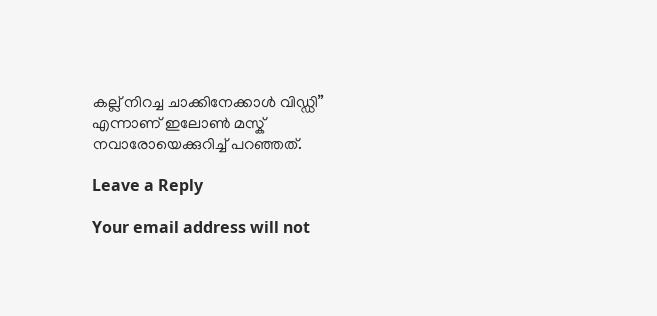കല്ല് നിറച്ച ചാക്കിനേക്കാള്‍ വിഡ്ഡി” എന്നാണ് ഇലോണ്‍ മസ്ക് നവാരോയെക്കുറിച്ച് പറഞ്ഞത്.

Leave a Reply

Your email address will not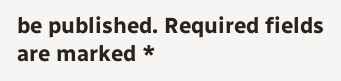be published. Required fields are marked *